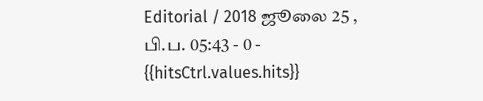Editorial / 2018 ஜூலை 25 , பி.ப. 05:43 - 0 - {{hitsCtrl.values.hits}}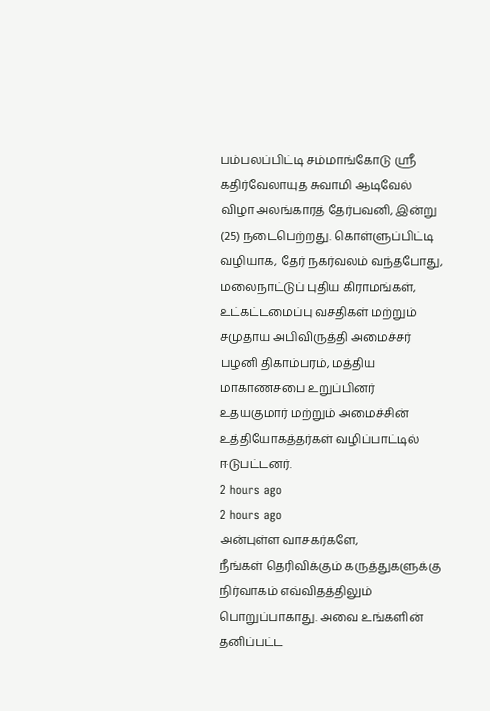பம்பலப்பிட்டி சம்மாங்கோடு ஸ்ரீ கதிர்வேலாயுத சுவாமி ஆடிவேல் விழா அலங்காரத் தேர்பவனி, இன்று (25) நடைபெற்றது. கொள்ளுப்பிட்டி வழியாக, தேர் நகர்வலம் வந்தபோது, மலைநாட்டுப் புதிய கிராமங்கள், உட்கட்டமைப்பு வசதிகள் மற்றும் சமுதாய அபிவிருத்தி அமைச்சர் பழனி திகாம்பரம், மத்திய மாகாணசபை உறுப்பினர் உதயகுமார் மற்றும் அமைச்சின் உத்தியோகத்தர்கள் வழிப்பாட்டில் ஈடுபட்டனர்.
2 hours ago
2 hours ago
அன்புள்ள வாசகர்களே,
நீங்கள் தெரிவிக்கும் கருத்துகளுக்கு நிர்வாகம் எவ்விதத்திலும் பொறுப்பாகாது. அவை உங்களின் தனிப்பட்ட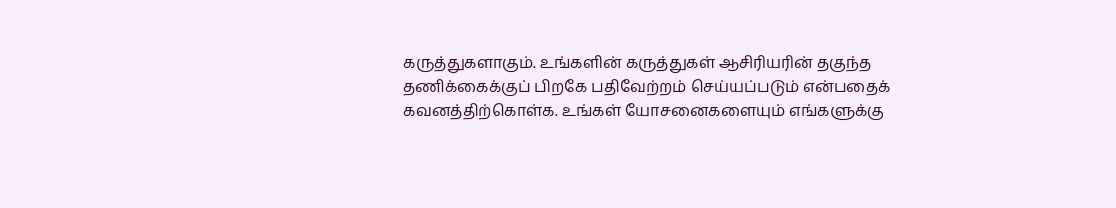கருத்துகளாகும். உங்களின் கருத்துகள் ஆசிரியரின் தகுந்த தணிக்கைக்குப் பிறகே பதிவேற்றம் செய்யப்படும் என்பதைக் கவனத்திற்கொள்க. உங்கள் யோசனைகளையும் எங்களுக்கு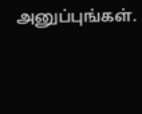அனுப்புங்கள்.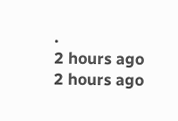.
2 hours ago
2 hours ago